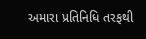અમારા પ્રતિનિધિ તરફથી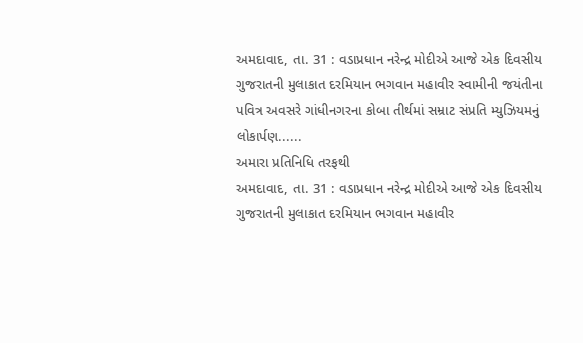અમદાવાદ, તા. 31 : વડાપ્રધાન નરેન્દ્ર મોદીએ આજે એક દિવસીય ગુજરાતની મુલાકાત દરમિયાન ભગવાન મહાવીર સ્વામીની જયંતીના પવિત્ર અવસરે ગાંધીનગરના કોબા તીર્થમાં સમ્રાટ સંપ્રતિ મ્યુઝિયમનું લોકાર્પણ......
અમારા પ્રતિનિધિ તરફથી
અમદાવાદ, તા. 31 : વડાપ્રધાન નરેન્દ્ર મોદીએ આજે એક દિવસીય ગુજરાતની મુલાકાત દરમિયાન ભગવાન મહાવીર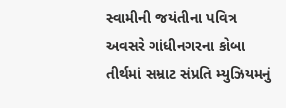સ્વામીની જયંતીના પવિત્ર અવસરે ગાંધીનગરના કોબા તીર્થમાં સમ્રાટ સંપ્રતિ મ્યુઝિયમનું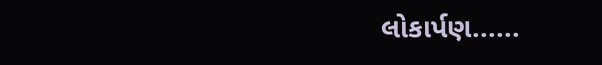લોકાર્પણ......